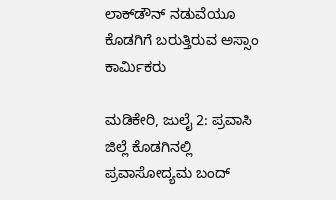ಲಾಕ್‌ಡೌನ್‌ ನಡುವೆಯೂ ಕೊಡಗಿಗೆ ಬರುತ್ತಿರುವ ಅಸ್ಸಾಂ ಕಾರ್ಮಿಕರು

ಮಡಿಕೇರಿ, ಜುಲೈ 2: ಪ್ರವಾಸಿ ಜಿಲ್ಲೆ ಕೊಡಗಿನಲ್ಲಿ ಪ್ರವಾಸೋದ್ಯಮ ಬಂದ್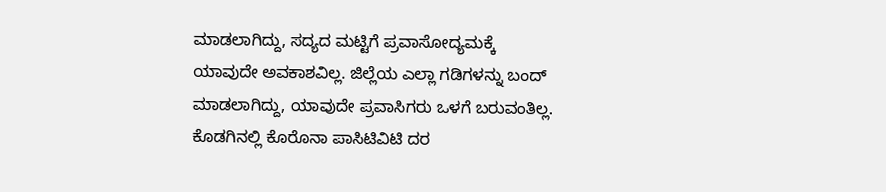ಮಾಡಲಾಗಿದ್ದು, ಸದ್ಯದ ಮಟ್ಟಿಗೆ ಪ್ರವಾಸೋದ್ಯಮಕ್ಕೆ ಯಾವುದೇ ಅವಕಾಶವಿಲ್ಲ. ಜಿಲ್ಲೆಯ ಎಲ್ಲಾ ಗಡಿಗಳನ್ನು ಬಂದ್ ಮಾಡಲಾಗಿದ್ದು, ಯಾವುದೇ ಪ್ರವಾಸಿಗರು ಒಳಗೆ ಬರುವಂತಿಲ್ಲ. ಕೊಡಗಿನಲ್ಲಿ ಕೊರೊನಾ ಪಾಸಿಟಿವಿಟಿ ದರ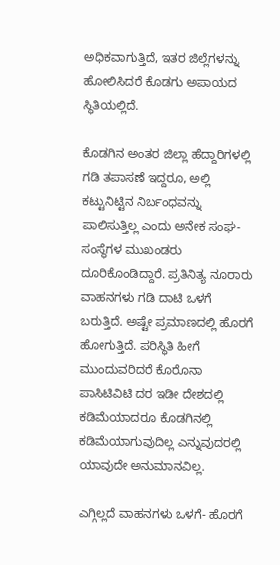ಅಧಿಕವಾಗುತ್ತಿದೆ, ಇತರ ಜಿಲ್ಲೆಗಳನ್ನು ಹೋಲಿಸಿದರೆ ಕೊಡಗು ಅಪಾಯದ ಸ್ಥಿತಿಯಲ್ಲಿದೆ.

ಕೊಡಗಿನ ಅಂತರ ಜಿಲ್ಲಾ ಹೆದ್ದಾರಿಗಳಲ್ಲಿ ಗಡಿ ತಪಾಸಣೆ ಇದ್ದರೂ, ಅಲ್ಲಿ ಕಟ್ಟುನಿಟ್ಟಿನ ನಿರ್ಬಂಧವನ್ನು ಪಾಲಿಸುತ್ತಿಲ್ಲ ಎಂದು ಅನೇಕ ಸಂಘ-ಸಂಸ್ಥೆಗಳ ಮುಖಂಡರು ದೂರಿಕೊಂಡಿದ್ದಾರೆ. ಪ್ರತಿನಿತ್ಯ ನೂರಾರು ವಾಹನಗಳು ಗಡಿ ದಾಟಿ ಒಳಗೆ ಬರುತ್ತಿದೆ. ಅಷ್ಟೇ ಪ್ರಮಾಣದಲ್ಲಿ ಹೊರಗೆ ಹೋಗುತ್ತಿದೆ. ಪರಿಸ್ಥಿತಿ ಹೀಗೆ ಮುಂದುವರಿದರೆ ಕೊರೊನಾ ಪಾಸಿಟಿವಿಟಿ ದರ ಇಡೀ ದೇಶದಲ್ಲಿ ಕಡಿಮೆಯಾದರೂ ಕೊಡಗಿನಲ್ಲಿ ಕಡಿಮೆಯಾಗುವುದಿಲ್ಲ ಎನ್ನುವುದರಲ್ಲಿ ಯಾವುದೇ ಅನುಮಾನವಿಲ್ಲ.

ಎಗ್ಗಿಲ್ಲದೆ ವಾಹನಗಳು ಒಳಗೆ- ಹೊರಗೆ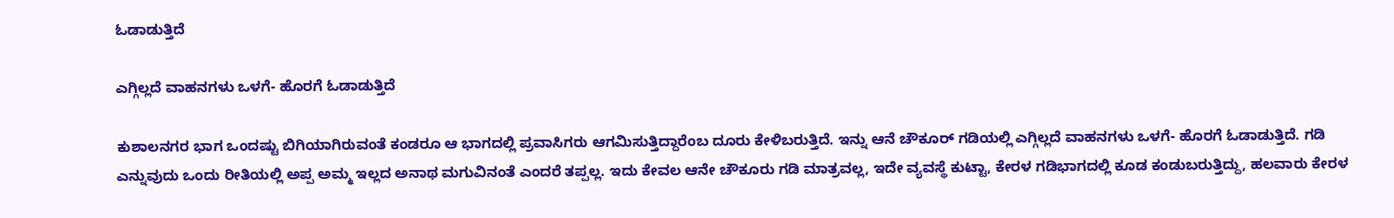ಓಡಾಡುತ್ತಿದೆ

ಎಗ್ಗಿಲ್ಲದೆ ವಾಹನಗಳು ಒಳಗೆ- ಹೊರಗೆ ಓಡಾಡುತ್ತಿದೆ

ಕುಶಾಲನಗರ ಭಾಗ ಒಂದಷ್ಟು ಬಿಗಿಯಾಗಿರುವಂತೆ ಕಂಡರೂ ಆ ಭಾಗದಲ್ಲಿ ಪ್ರವಾಸಿಗರು ಆಗಮಿಸುತ್ತಿದ್ದಾರೆಂಬ ದೂರು ಕೇಳಿಬರುತ್ತಿದೆ. ಇನ್ನು ಆನೆ ಚೌಕೂರ್ ಗಡಿಯಲ್ಲಿ ಎಗ್ಗಿಲ್ಲದೆ ವಾಹನಗಳು ಒಳಗೆ- ಹೊರಗೆ ಓಡಾಡುತ್ತಿದೆ. ಗಡಿ ಎನ್ನುವುದು ಒಂದು ರೀತಿಯಲ್ಲಿ ಅಪ್ಪ ಅಮ್ಮ ಇಲ್ಲದ ಅನಾಥ ಮಗುವಿನಂತೆ ಎಂದರೆ ತಪ್ಪಲ್ಲ. ಇದು ಕೇವಲ ಆನೇ ಚೌಕೂರು ಗಡಿ ಮಾತ್ರವಲ್ಲ, ಇದೇ ವ್ಯವಸ್ಥೆ ಕುಟ್ಟಾ, ಕೇರಳ ಗಡಿಭಾಗದಲ್ಲಿ ಕೂಡ ಕಂಡುಬರುತ್ತಿದ್ದು, ಹಲವಾರು ಕೇರಳ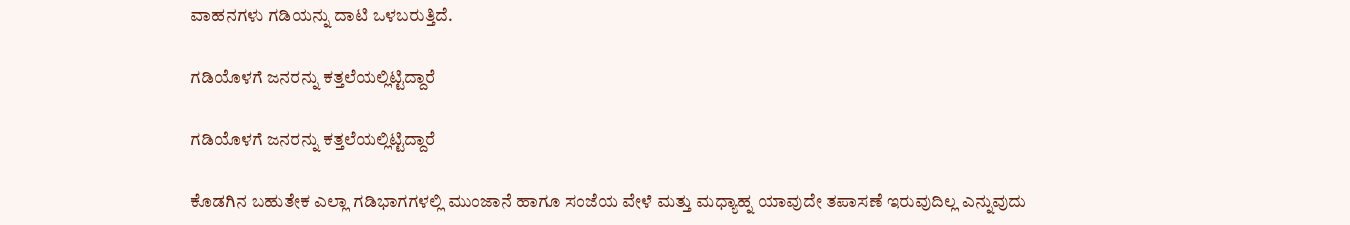ವಾಹನಗಳು ಗಡಿಯನ್ನು ದಾಟಿ ಒಳಬರುತ್ತಿದೆ.

ಗಡಿಯೊಳಗೆ ಜನರನ್ನು ಕತ್ತಲೆಯಲ್ಲಿಟ್ಟಿದ್ದಾರೆ

ಗಡಿಯೊಳಗೆ ಜನರನ್ನು ಕತ್ತಲೆಯಲ್ಲಿಟ್ಟಿದ್ದಾರೆ

ಕೊಡಗಿನ ಬಹುತೇಕ ಎಲ್ಲಾ ಗಡಿಭಾಗಗಳಲ್ಲಿ ಮುಂಜಾನೆ ಹಾಗೂ ಸಂಜೆಯ ವೇಳೆ ಮತ್ತು ಮಧ್ಯಾಹ್ನ ಯಾವುದೇ ತಪಾಸಣೆ ಇರುವುದಿಲ್ಲ ಎನ್ನುವುದು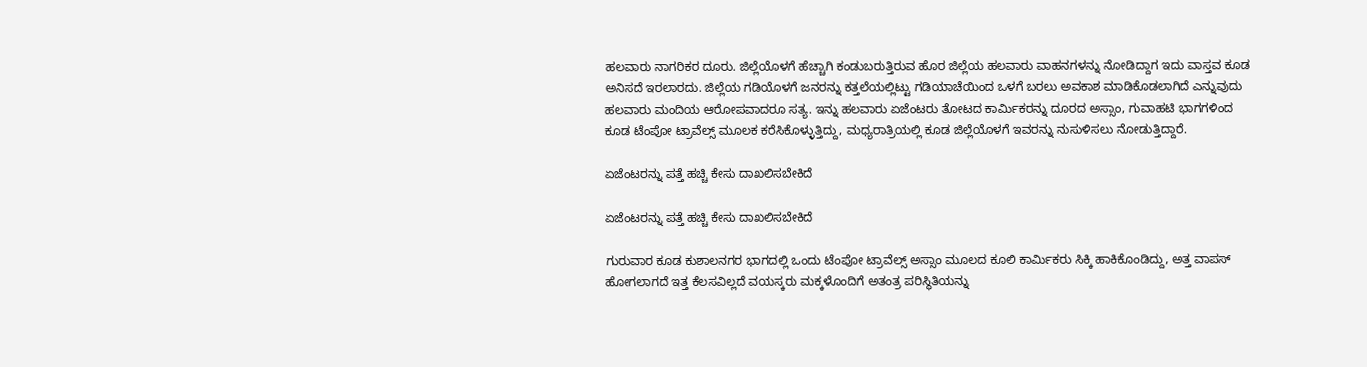ಹಲವಾರು ನಾಗರಿಕರ ದೂರು. ಜಿಲ್ಲೆಯೊಳಗೆ ಹೆಚ್ಚಾಗಿ ಕಂಡುಬರುತ್ತಿರುವ ಹೊರ ಜಿಲ್ಲೆಯ ಹಲವಾರು ವಾಹನಗಳನ್ನು ನೋಡಿದ್ದಾಗ ಇದು ವಾಸ್ತವ ಕೂಡ ಅನಿಸದೆ ಇರಲಾರದು. ಜಿಲ್ಲೆಯ ಗಡಿಯೊಳಗೆ ಜನರನ್ನು ಕತ್ತಲೆಯಲ್ಲಿಟ್ಟು ಗಡಿಯಾಚೆಯಿಂದ ಒಳಗೆ ಬರಲು ಅವಕಾಶ ಮಾಡಿಕೊಡಲಾಗಿದೆ ಎನ್ನುವುದು ಹಲವಾರು ಮಂದಿಯ ಆರೋಪವಾದರೂ ಸತ್ಯ. ಇನ್ನು ಹಲವಾರು ಏಜೆಂಟರು ತೋಟದ ಕಾರ್ಮಿಕರನ್ನು ದೂರದ ಅಸ್ಸಾಂ, ಗುವಾಹಟಿ ಭಾಗಗಳಿಂದ ಕೂಡ ಟೆಂಪೋ ಟ್ರಾವೆಲ್ಸ್ ಮೂಲಕ ಕರೆಸಿಕೊಳ್ಳುತ್ತಿದ್ದು, ಮಧ್ಯರಾತ್ರಿಯಲ್ಲಿ ಕೂಡ ಜಿಲ್ಲೆಯೊಳಗೆ ಇವರನ್ನು ನುಸುಳಿಸಲು ನೋಡುತ್ತಿದ್ದಾರೆ.

ಏಜೆಂಟರನ್ನು ಪತ್ತೆ ಹಚ್ಚಿ ಕೇಸು ದಾಖಲಿಸಬೇಕಿದೆ

ಏಜೆಂಟರನ್ನು ಪತ್ತೆ ಹಚ್ಚಿ ಕೇಸು ದಾಖಲಿಸಬೇಕಿದೆ

ಗುರುವಾರ ಕೂಡ ಕುಶಾಲನಗರ ಭಾಗದಲ್ಲಿ ಒಂದು ಟೆಂಪೋ ಟ್ರಾವೆಲ್ಸ್ ಅಸ್ಸಾಂ ಮೂಲದ ಕೂಲಿ ಕಾರ್ಮಿಕರು ಸಿಕ್ಕಿ ಹಾಕಿಕೊಂಡಿದ್ದು, ಅತ್ತ ವಾಪಸ್ ಹೋಗಲಾಗದೆ ಇತ್ತ ಕೆಲಸವಿಲ್ಲದೆ ವಯಸ್ಕರು ಮಕ್ಕಳೊಂದಿಗೆ ಅತಂತ್ರ ಪರಿಸ್ಥಿತಿಯನ್ನು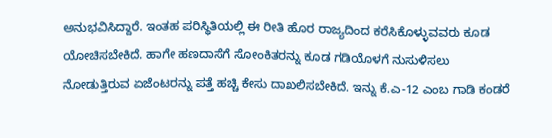ಅನುಭವಿಸಿದ್ದಾರೆ. ಇಂತಹ ಪರಿಸ್ಥಿತಿಯಲ್ಲಿ ಈ ರೀತಿ ಹೊರ ರಾಜ್ಯದಿಂದ ಕರೆಸಿಕೊಳ್ಳುವವರು ಕೂಡ ಯೋಚಿಸಬೇಕಿದೆ. ಹಾಗೇ ಹಣದಾಸೆಗೆ ಸೋಂಕಿತರನ್ನು ಕೂಡ ಗಡಿಯೊಳಗೆ ನುಸುಳಿಸಲು ನೋಡುತ್ತಿರುವ ಏಜೆಂಟರನ್ನು ಪತ್ತೆ ಹಚ್ಚಿ ಕೇಸು ದಾಖಲಿಸಬೇಕಿದೆ. ಇನ್ನು ಕೆ.ಎ-12 ಎಂಬ ಗಾಡಿ ಕಂಡರೆ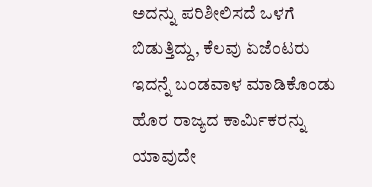ಅದನ್ನು ಪರಿಶೀಲಿಸದೆ ಒಳಗೆ ಬಿಡುತ್ತಿದ್ದು, ಕೆಲವು ಏಜೆಂಟರು ಇದನ್ನೆ ಬಂಡವಾಳ ಮಾಡಿಕೊಂಡು ಹೊರ ರಾಜ್ಯದ ಕಾರ್ಮಿಕರನ್ನು ಯಾವುದೇ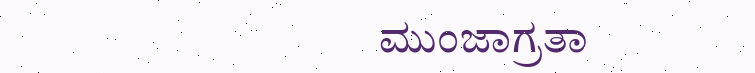ಮುಂಜಾಗ್ರತಾ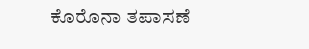ಕೊರೊನಾ ತಪಾಸಣೆ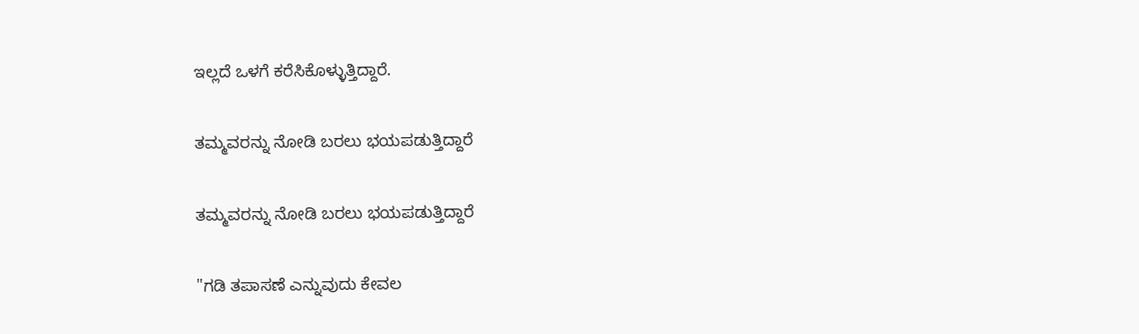ಇಲ್ಲದೆ ಒಳಗೆ ಕರೆಸಿಕೊಳ್ಳುತ್ತಿದ್ದಾರೆ.

ತಮ್ಮವರನ್ನು ನೋಡಿ ಬರಲು ಭಯಪಡುತ್ತಿದ್ದಾರೆ

ತಮ್ಮವರನ್ನು ನೋಡಿ ಬರಲು ಭಯಪಡುತ್ತಿದ್ದಾರೆ

"ಗಡಿ ತಪಾಸಣೆ ಎನ್ನುವುದು ಕೇವಲ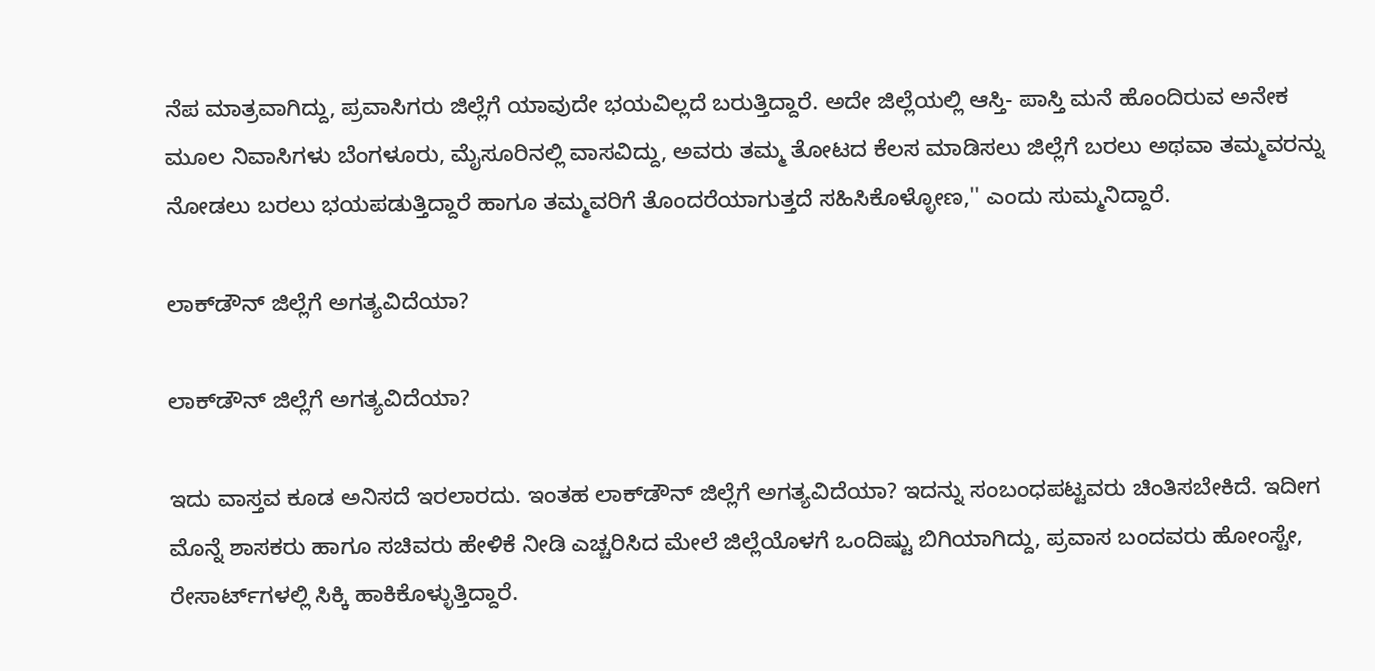ನೆಪ ಮಾತ್ರವಾಗಿದ್ದು, ಪ್ರವಾಸಿಗರು ಜಿಲ್ಲೆಗೆ ಯಾವುದೇ ಭಯವಿಲ್ಲದೆ ಬರುತ್ತಿದ್ದಾರೆ. ಅದೇ ಜಿಲ್ಲೆಯಲ್ಲಿ ಆಸ್ತಿ- ಪಾಸ್ತಿ ಮನೆ ಹೊಂದಿರುವ ಅನೇಕ ಮೂಲ ನಿವಾಸಿಗಳು ಬೆಂಗಳೂರು, ಮೈಸೂರಿನಲ್ಲಿ ವಾಸವಿದ್ದು, ಅವರು ತಮ್ಮ ತೋಟದ ಕೆಲಸ ಮಾಡಿಸಲು ಜಿಲ್ಲೆಗೆ ಬರಲು ಅಥವಾ ತಮ್ಮವರನ್ನು ನೋಡಲು ಬರಲು ಭಯಪಡುತ್ತಿದ್ದಾರೆ ಹಾಗೂ ತಮ್ಮವರಿಗೆ ತೊಂದರೆಯಾಗುತ್ತದೆ ಸಹಿಸಿಕೊಳ್ಳೋಣ,'' ಎಂದು ಸುಮ್ಮನಿದ್ದಾರೆ.

ಲಾಕ್‌ಡೌನ್ ಜಿಲ್ಲೆಗೆ ಅಗತ್ಯವಿದೆಯಾ?

ಲಾಕ್‌ಡೌನ್ ಜಿಲ್ಲೆಗೆ ಅಗತ್ಯವಿದೆಯಾ?

ಇದು ವಾಸ್ತವ ಕೂಡ ಅನಿಸದೆ ಇರಲಾರದು. ಇಂತಹ ಲಾಕ್‌ಡೌನ್ ಜಿಲ್ಲೆಗೆ ಅಗತ್ಯವಿದೆಯಾ? ಇದನ್ನು ಸಂಬಂಧಪಟ್ಟವರು ಚಿಂತಿಸಬೇಕಿದೆ. ಇದೀಗ ಮೊನ್ನೆ ಶಾಸಕರು ಹಾಗೂ ಸಚಿವರು ಹೇಳಿಕೆ ನೀಡಿ ಎಚ್ಚರಿಸಿದ ಮೇಲೆ ಜಿಲ್ಲೆಯೊಳಗೆ ಒಂದಿಷ್ಟು ಬಿಗಿಯಾಗಿದ್ದು, ಪ್ರವಾಸ ಬಂದವರು ಹೋಂಸ್ಟೇ, ರೇಸಾರ್ಟ್‌ಗಳಲ್ಲಿ ಸಿಕ್ಕಿ ಹಾಕಿಕೊಳ್ಳುತ್ತಿದ್ದಾರೆ.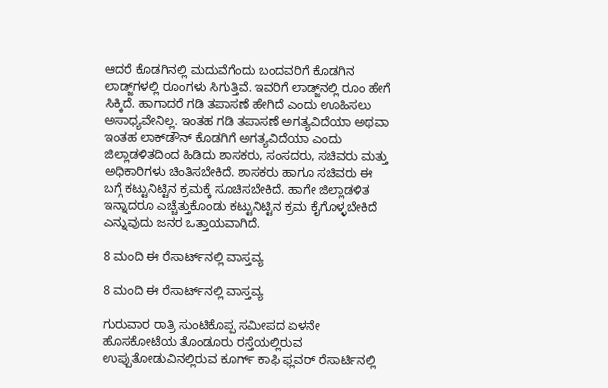ಆದರೆ ಕೊಡಗಿನಲ್ಲಿ ಮದುವೆಗೆಂದು ಬಂದವರಿಗೆ ಕೊಡಗಿನ ಲಾಡ್ಜ್‌ಗಳಲ್ಲಿ ರೂಂಗಳು ಸಿಗುತ್ತಿವೆ. ಇವರಿಗೆ ಲಾಡ್ಜ್‌ನಲ್ಲಿ ರೂಂ ಹೇಗೆ ಸಿಕ್ಕಿದೆ. ಹಾಗಾದರೆ ಗಡಿ ತಪಾಸಣೆ ಹೇಗಿದೆ ಎಂದು ಊಹಿಸಲು ಅಸಾಧ್ಯವೇನಿಲ್ಲ. ಇಂತಹ ಗಡಿ ತಪಾಸಣೆ ಅಗತ್ಯವಿದೆಯಾ ಅಥವಾ ಇಂತಹ ಲಾಕ್‌ಡೌನ್ ಕೊಡಗಿಗೆ ಅಗತ್ಯವಿದೆಯಾ ಎಂದು ಜಿಲ್ಲಾಡಳಿತದಿಂದ ಹಿಡಿದು ಶಾಸಕರು, ಸಂಸದರು, ಸಚಿವರು ಮತ್ತು ಅಧಿಕಾರಿಗಳು ಚಿಂತಿಸಬೇಕಿದೆ. ಶಾಸಕರು ಹಾಗೂ ಸಚಿವರು ಈ ಬಗ್ಗೆ ಕಟ್ಟುನಿಟ್ಟಿನ ಕ್ರಮಕ್ಕೆ ಸೂಚಿಸಬೇಕಿದೆ. ಹಾಗೇ ಜಿಲ್ಲಾಡಳಿತ ಇನ್ನಾದರೂ ಎಚ್ಚೆತ್ತುಕೊಂಡು ಕಟ್ಟುನಿಟ್ಟಿನ ಕ್ರಮ ಕೈಗೊಳ್ಳಬೇಕಿದೆ ಎನ್ನುವುದು ಜನರ ಒತ್ತಾಯವಾಗಿದೆ.

8 ಮಂದಿ ಈ ರೆಸಾರ್ಟ್‌ನಲ್ಲಿ ವಾಸ್ತವ್ಯ

8 ಮಂದಿ ಈ ರೆಸಾರ್ಟ್‌ನಲ್ಲಿ ವಾಸ್ತವ್ಯ

ಗುರುವಾರ ರಾತ್ರಿ ಸುಂಟಿಕೊಪ್ಪ ಸಮೀಪದ ಏಳನೇ ಹೊಸಕೋಟೆಯ ತೊಂಡೂರು ರಸ್ತೆಯಲ್ಲಿರುವ ಉಪ್ಪುತೋಡುವಿನಲ್ಲಿರುವ ಕೂರ್ಗ್ ಕಾಫಿ ಫ್ಲವರ್ ರೆಸಾರ್ಟಿನಲ್ಲಿ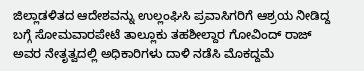ಜಿಲ್ಲಾಡಳಿತದ ಆದೇಶವನ್ನು ಉಲ್ಲಂಘಿಸಿ ಪ್ರವಾಸಿಗರಿಗೆ ಆಶ್ರಯ ನೀಡಿದ್ದ ಬಗ್ಗೆ ಸೋಮವಾರಪೇಟೆ ತಾಲ್ಲೂಕು ತಹಶೀಲ್ದಾರ ಗೋವಿಂದ್ ರಾಜ್ ಅವರ ನೇತೃತ್ವದಲ್ಲಿ ಅಧಿಕಾರಿಗಳು ದಾಳಿ ನಡೆಸಿ ಮೊಕದ್ದಮೆ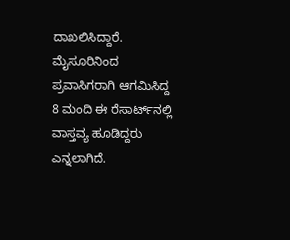ದಾಖಲಿಸಿದ್ದಾರೆ. ಮೈಸೂರಿನಿಂದ ಪ್ರವಾಸಿಗರಾಗಿ ಆಗಮಿಸಿದ್ದ 8 ಮಂದಿ ಈ ರೆಸಾರ್ಟ್‌ನಲ್ಲಿ ವಾಸ್ತವ್ಯ ಹೂಡಿದ್ದರು ಎನ್ನಲಾಗಿದೆ.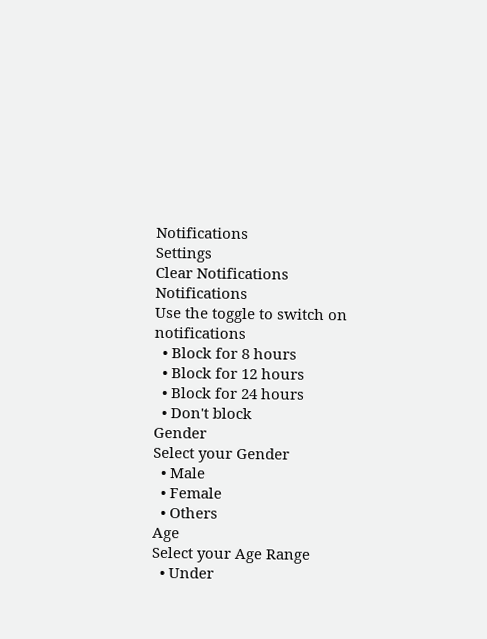Notifications
Settings
Clear Notifications
Notifications
Use the toggle to switch on notifications
  • Block for 8 hours
  • Block for 12 hours
  • Block for 24 hours
  • Don't block
Gender
Select your Gender
  • Male
  • Female
  • Others
Age
Select your Age Range
  • Under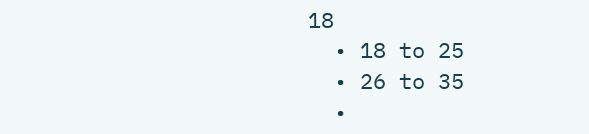18
  • 18 to 25
  • 26 to 35
  •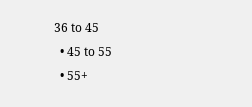36 to 45
  • 45 to 55
  • 55+